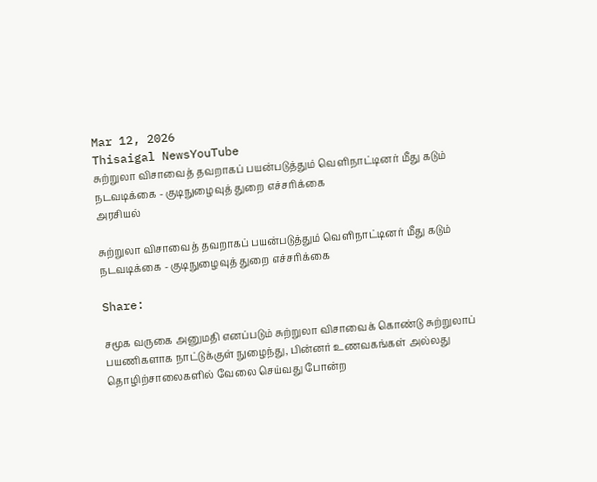Mar 12, 2026
Thisaigal NewsYouTube
சுற்றுலா விசாவைத் தவறாகப் பயன்படுத்தும் வெளிநாட்டினர் மீது கடும் நடவடிக்கை - குடிநுழைவுத் துறை எச்சரிக்கை
அரசியல்

சுற்றுலா விசாவைத் தவறாகப் பயன்படுத்தும் வெளிநாட்டினர் மீது கடும் நடவடிக்கை - குடிநுழைவுத் துறை எச்சரிக்கை

Share:

சமூக வருகை அனுமதி எனப்படும் சுற்றுலா விசாவைக் கொண்டு சுற்றுலாப் பயணிகளாக நாட்டுக்குள் நுழைந்து, பின்னர் உணவகங்கள் அல்லது தொழிற்சாலைகளில் வேலை செய்வது போன்ற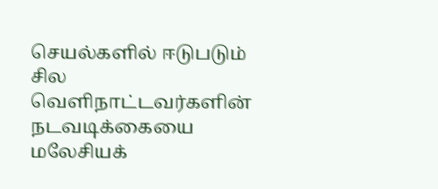செயல்களில் ஈடுபடும் சில வெளிநாட்டவர்களின் நடவடிக்கையை மலேசியக்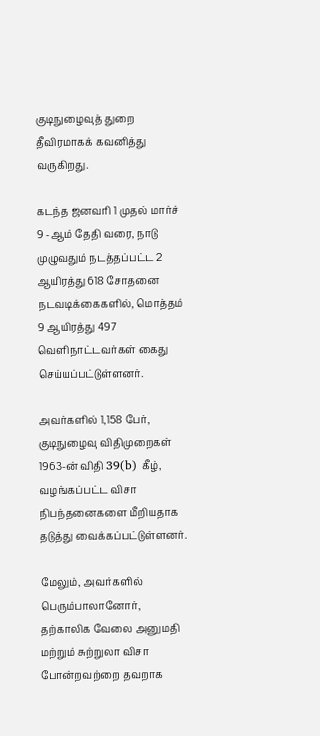குடிநுழைவுத் துறை தீவிரமாகக் கவனித்து வருகிறது.

கடந்த ஜனவரி 1 முதல் மார்ச் 9 -ஆம் தேதி வரை, நாடு முழுவதும் நடத்தப்பட்ட 2 ஆயிரத்து 618 சோதனை நடவடிக்கைகளில், மொத்தம் 9 ஆயிரத்து 497 வெளிநாட்டவர்கள் கைது செய்யப்பட்டுள்ளனர்.

அவர்களில் 1,158 பேர், குடிநுழைவு விதிமுறைகள் 1963-ன் விதி 39(b) கீழ், வழங்கப்பட்ட விசா நிபந்தனைகளை மீறியதாக தடுத்து வைக்கப்பட்டுள்ளனர்.

மேலும், அவர்களில் பெரும்பாலானோர், தற்காலிக வேலை அனுமதி மற்றும் சுற்றுலா விசா போன்றவற்றை தவறாக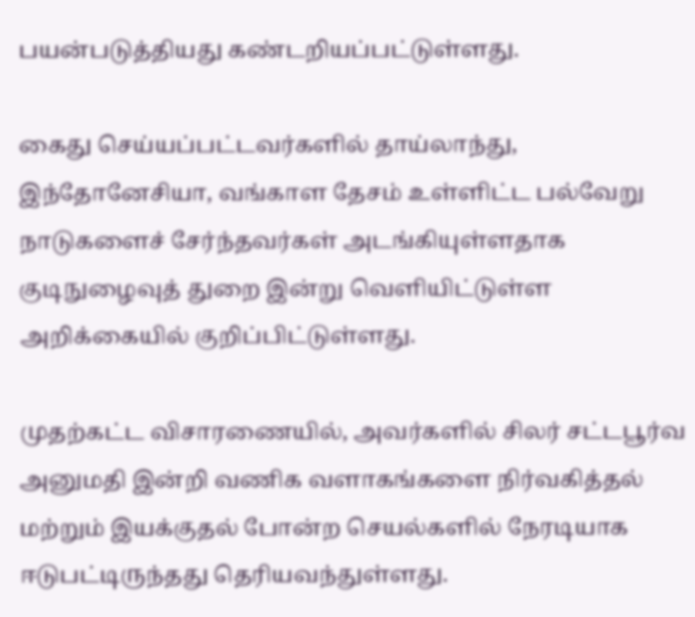பயன்படுத்தியது கண்டறியப்பட்டுள்ளது.

கைது செய்யப்பட்டவர்களில் தாய்லாந்து, இந்தோனேசியா, வங்காள தேசம் உள்ளிட்ட பல்வேறு நாடுகளைச் சேர்ந்தவர்கள் அடங்கியுள்ளதாக குடிநுழைவுத் துறை இன்று வெளியிட்டுள்ள அறிக்கையில் குறிப்பிட்டுள்ளது.

முதற்கட்ட விசாரணையில், அவர்களில் சிலர் சட்டபூர்வ அனுமதி இன்றி வணிக வளாகங்களை நிர்வகித்தல் மற்றும் இயக்குதல் போன்ற செயல்களில் நேரடியாக ஈடுபட்டிருந்தது தெரியவந்துள்ளது.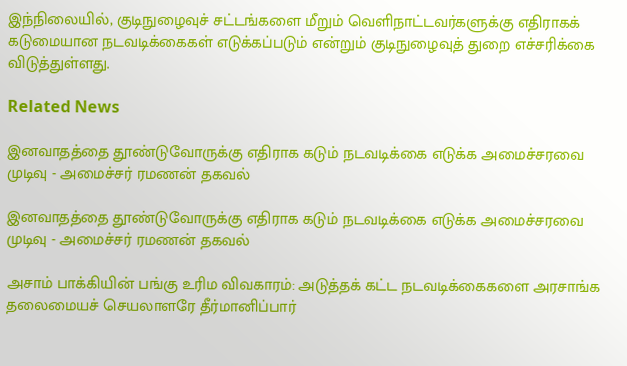இந்நிலையில், குடிநுழைவுச் சட்டங்களை மீறும் வெளிநாட்டவர்களுக்கு எதிராகக் கடுமையான நடவடிக்கைகள் எடுக்கப்படும் என்றும் குடிநுழைவுத் துறை எச்சரிக்கை விடுத்துள்ளது.

Related News

இனவாதத்தை தூண்டுவோருக்கு எதிராக கடும் நடவடிக்கை எடுக்க அமைச்சரவை முடிவு - அமைச்சர் ரமணன் தகவல்

இனவாதத்தை தூண்டுவோருக்கு எதிராக கடும் நடவடிக்கை எடுக்க அமைச்சரவை முடிவு - அமைச்சர் ரமணன் தகவல்

அசாம் பாக்கியின் பங்கு உரிம விவகாரம்: அடுத்தக் கட்ட நடவடிக்கைகளை அரசாங்க தலைமையச் செயலாளரே தீர்மானிப்பார்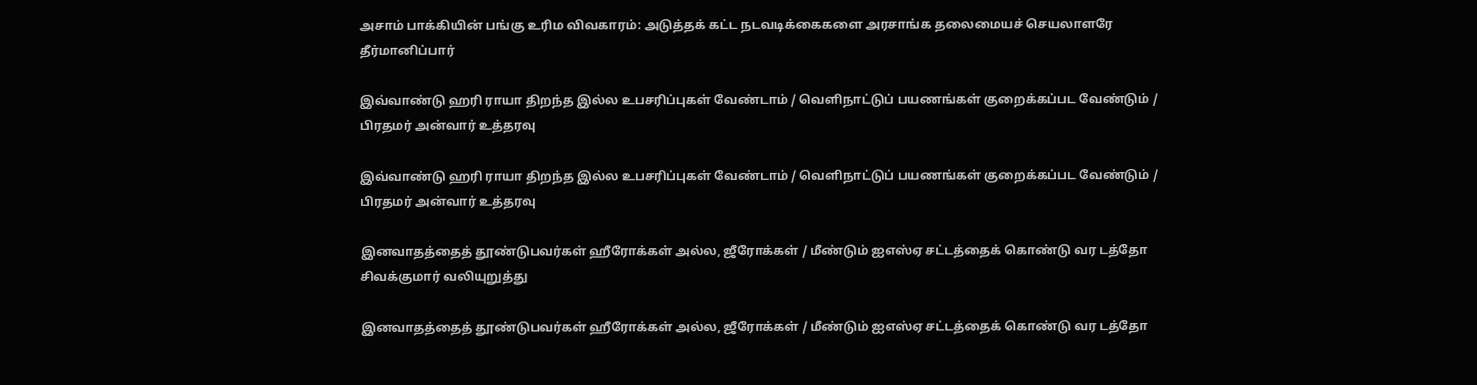அசாம் பாக்கியின் பங்கு உரிம விவகாரம்: அடுத்தக் கட்ட நடவடிக்கைகளை அரசாங்க தலைமையச் செயலாளரே தீர்மானிப்பார்

இவ்வாண்டு ஹரி ராயா திறந்த இல்ல உபசரிப்புகள் வேண்டாம் / வெளிநாட்டுப் பயணங்கள் குறைக்கப்பட வேண்டும் / பிரதமர் அன்வார் உத்தரவு

இவ்வாண்டு ஹரி ராயா திறந்த இல்ல உபசரிப்புகள் வேண்டாம் / வெளிநாட்டுப் பயணங்கள் குறைக்கப்பட வேண்டும் / பிரதமர் அன்வார் உத்தரவு

இனவாதத்தைத் தூண்டுபவர்கள் ஹீரோக்கள் அல்ல, ஜீரோக்கள் / மீண்டும் ஐஎஸ்ஏ சட்டத்தைக் கொண்டு வர டத்தோ சிவக்குமார் வலியுறுத்து

இனவாதத்தைத் தூண்டுபவர்கள் ஹீரோக்கள் அல்ல, ஜீரோக்கள் / மீண்டும் ஐஎஸ்ஏ சட்டத்தைக் கொண்டு வர டத்தோ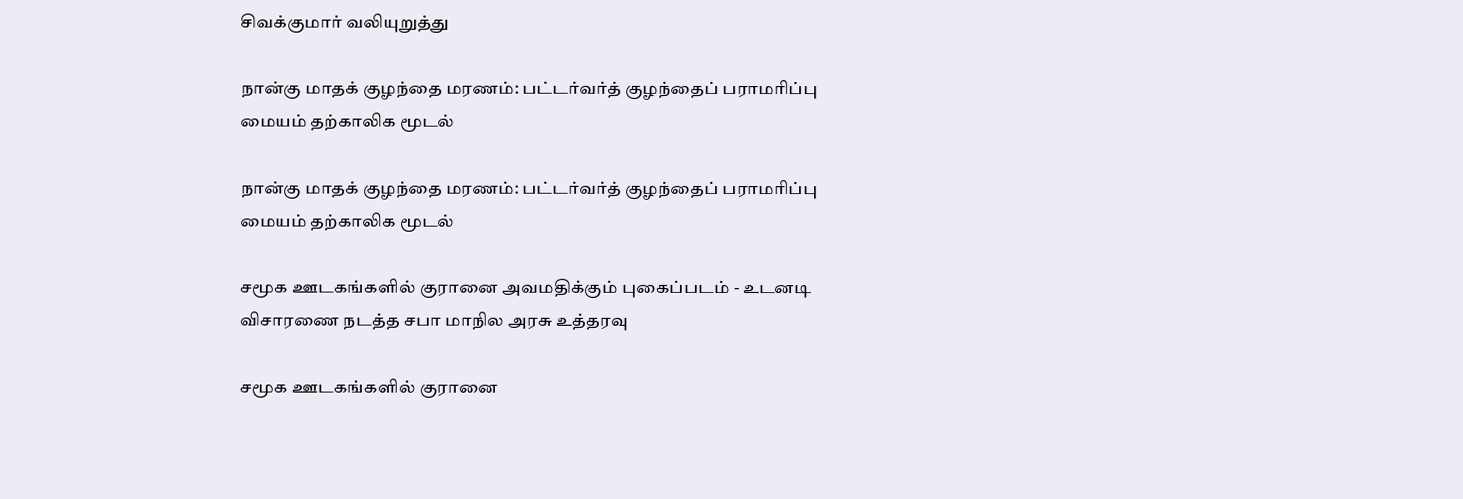சிவக்குமார் வலியுறுத்து

நான்கு மாதக் குழந்தை மரணம்: பட்டர்வர்த் குழந்தைப் பராமரிப்பு மையம் தற்காலிக மூடல்

நான்கு மாதக் குழந்தை மரணம்: பட்டர்வர்த் குழந்தைப் பராமரிப்பு மையம் தற்காலிக மூடல்

சமூக ஊடகங்களில் குரானை அவமதிக்கும் புகைப்படம் - உடனடி விசாரணை நடத்த சபா மாநில அரசு உத்தரவு

சமூக ஊடகங்களில் குரானை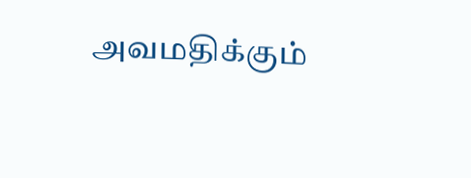அவமதிக்கும்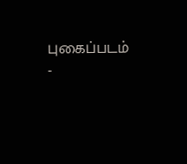புகைப்படம் -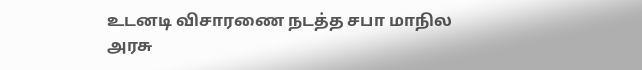உடனடி விசாரணை நடத்த சபா மாநில அரசு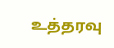உத்தரவு